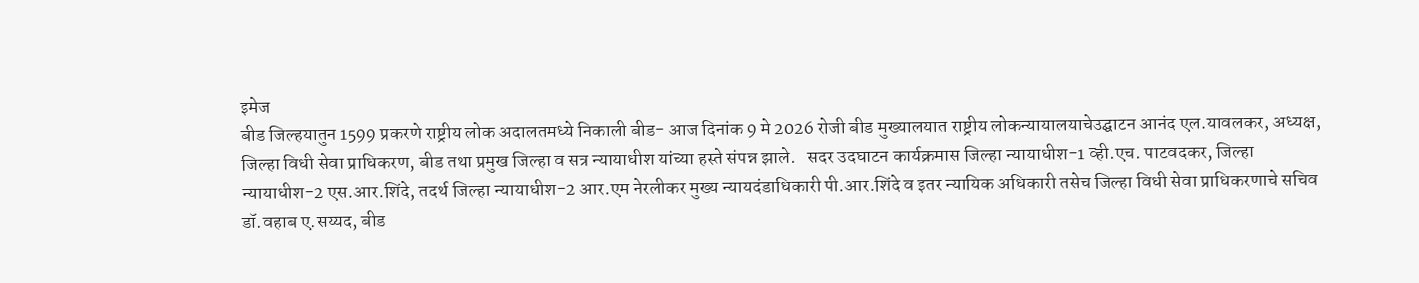इमेज
बीड जिल्हयातुन 1599 प्रकरणे राष्ट्रीय लोक अदालतमध्ये निकाली बीड- आज दिनांक 9 मे 2026 रोजी बीड मुख्यालयात राष्ट्रीय लोकन्यायालयाचेउद्घाटन आनंद एल.यावलकर, अध्यक्ष, जिल्हा विधी सेवा प्राधिकरण, बीड तथा प्रमुख जिल्हा व सत्र न्यायाधीश यांच्या हस्ते संपन्न झाले.   सदर उदघाटन कार्यक्रमास जिल्हा न्यायाधीश-1 व्ही.एच. पाटवदकर, जिल्हा न्यायाधीश-2 एस.आर.शिंदे, तदर्थ जिल्हा न्यायाधीश-2 आर.एम नेरलीकर मुख्य न्यायदंडाधिकारी पी.आर.शिंदे व इतर न्यायिक अधिकारी तसेच जिल्हा विधी सेवा प्राधिकरणाचे सचिव डॉ.वहाब ए.सय्यद, बीड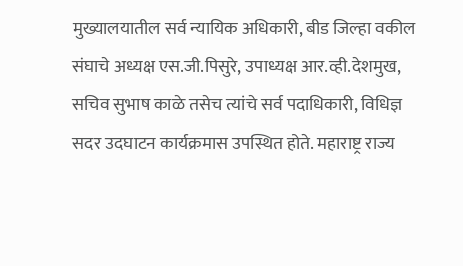मुख्यालयातील सर्व न्यायिक अधिकारी, बीड जिल्हा वकील संघाचे अध्यक्ष एस.जी.पिसुरे, उपाध्यक्ष आर.व्ही.देशमुख, सचिव सुभाष काळे तसेच त्यांचे सर्व पदाधिकारी, विधिज्ञ सदर उदघाटन कार्यक्रमास उपस्थित होते. महाराष्ट्र राज्य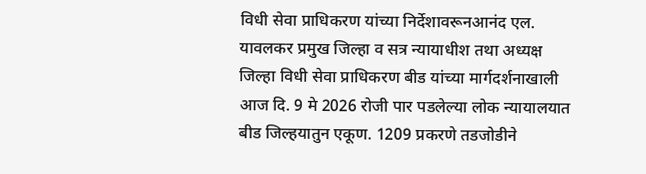विधी सेवा प्राधिकरण यांच्या निर्देशावरूनआनंद एल. यावलकर प्रमुख जिल्हा व सत्र न्यायाधीश तथा अध्यक्ष जिल्हा विधी सेवा प्राधिकरण बीड यांच्या मार्गदर्शनाखाली आज दि. 9 मे 2026 रोजी पार पडलेल्या लोक न्यायालयात बीड जिल्हयातुन एकूण. 1209 प्रकरणे तडजोडीने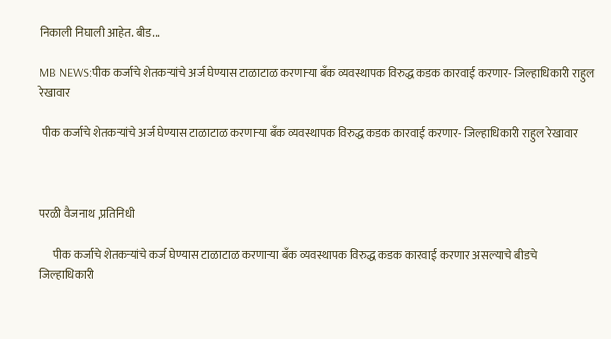निकाली निघाली आहेत. बीड...

MB NEWS:पीक कर्जाचे शेतकऱ्यांचे अर्ज घेण्यास टाळाटाळ करणाऱ्या बँक व्यवस्थापक विरुद्ध कडक कारवाई करणार- जिल्हाधिकारी राहुल रेखावार

 पीक कर्जाचे शेतकऱ्यांचे अर्ज घेण्यास टाळाटाळ करणाऱ्या बँक व्यवस्थापक विरुद्ध कडक कारवाई करणार- जिल्हाधिकारी राहुल रेखावार



परळी वैजनाथ ,प्रतिनिधी

      पीक कर्जाचे शेतकऱ्यांचे कर्ज घेण्यास टाळाटाळ करणाऱ्या बँक व्यवस्थापक विरुद्ध कडक कारवाई करणार असल्याचे बीडचे जिल्हाधिकारी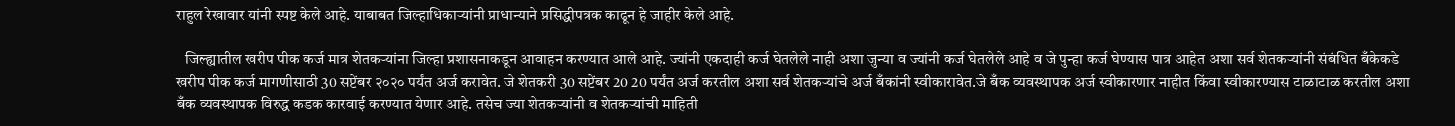राहुल रेखावार यांनी स्पष्ट केले आहे. याबाबत जिल्हाधिकाऱ्यांनी प्राधान्याने प्रसिद्धीपत्रक काढून हे जाहीर केले आहे.

   जिल्ह्यातील खरीप पीक कर्ज मात्र शेतकर्‍यांना जिल्हा प्रशासनाकडून आवाहन करण्यात आले आहे. ज्यांनी एकदाही कर्ज घेतलेले नाही अशा जुन्या व ज्यांनी कर्ज घेतलेले आहे व जे पुन्हा कर्ज घेण्यास पात्र आहेत अशा सर्व शेतकऱ्यांनी संबंधित बँकेकडे खरीप पीक कर्ज मागणीसाठी 30 सप्टेंबर २०२० पर्यंत अर्ज करावेत. जे शेतकरी 30 सप्टेंबर 20 20 पर्यंत अर्ज करतील अशा सर्व शेतकऱ्यांचे अर्ज बँकांनी स्वीकारावेत.जे बँक व्यवस्थापक अर्ज स्वीकारणार नाहीत किंवा स्वीकारण्यास टाळाटाळ करतील अशा बँक व्यवस्थापक विरुद्ध कडक कारवाई करण्यात येणार आहे. तसेच ज्या शेतकऱ्यांनी व शेतकऱ्यांची माहिती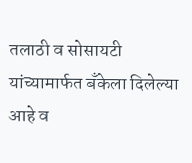तलाठी व सोसायटी यांच्यामार्फत बँकेला दिलेल्या आहे व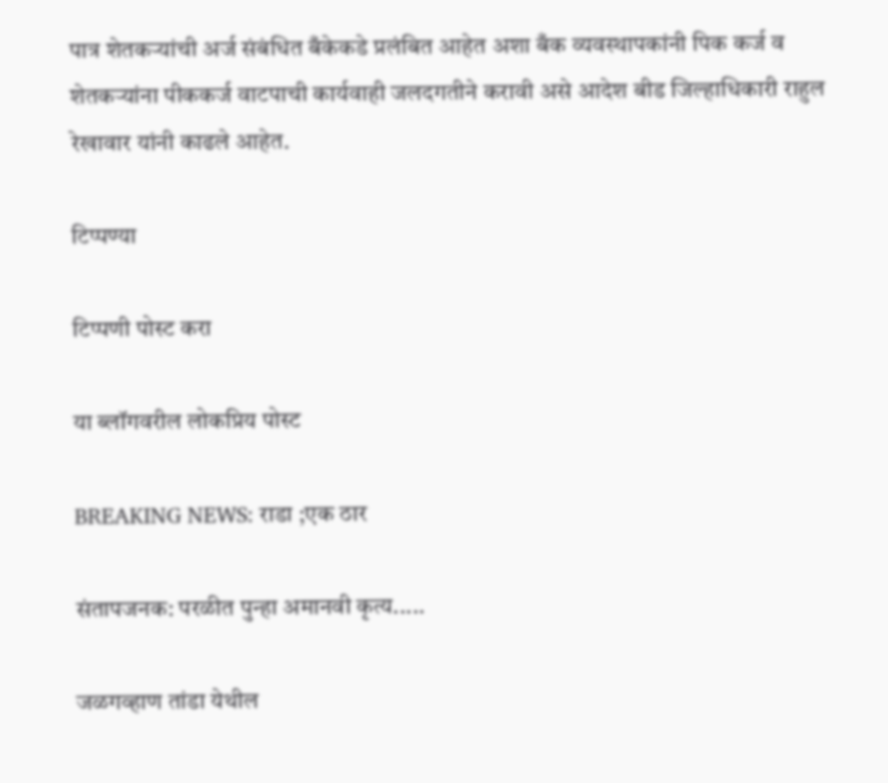पात्र शेतकऱ्यांची अर्ज संबंधित बँकेकडे प्रलंबित आहेत अशा बँक व्यवस्थापकांनी पिक कर्ज व शेतकर्‍यांना पीककर्ज वाटपाची कार्यवाही जलदगतीने करावी असे आदेश बीड जिल्हाधिकारी राहुल रेखावार यांनी काढले आहेत.

टिप्पण्या

टिप्पणी पोस्ट करा

या ब्लॉगवरील लोकप्रिय पोस्ट

BREAKING NEWS: राडा ;एक ठार

संतापजनक: परळीत पुन्हा अमानवी कृत्य.....

जळगव्हाण तांडा येथील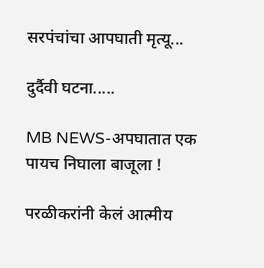सरपंचांचा आपघाती मृत्यू...

दुर्दैवी घटना.....

MB NEWS-अपघातात एक पायच निघाला बाजूला !

परळीकरांनी केलं आत्मीय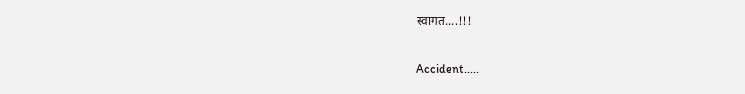स्वागत....!!!

Accident.....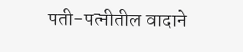पती-पत्नीतील वादाने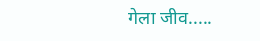गेला जीव.....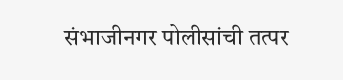संभाजीनगर पोलीसांची तत्पर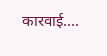कारवाई....